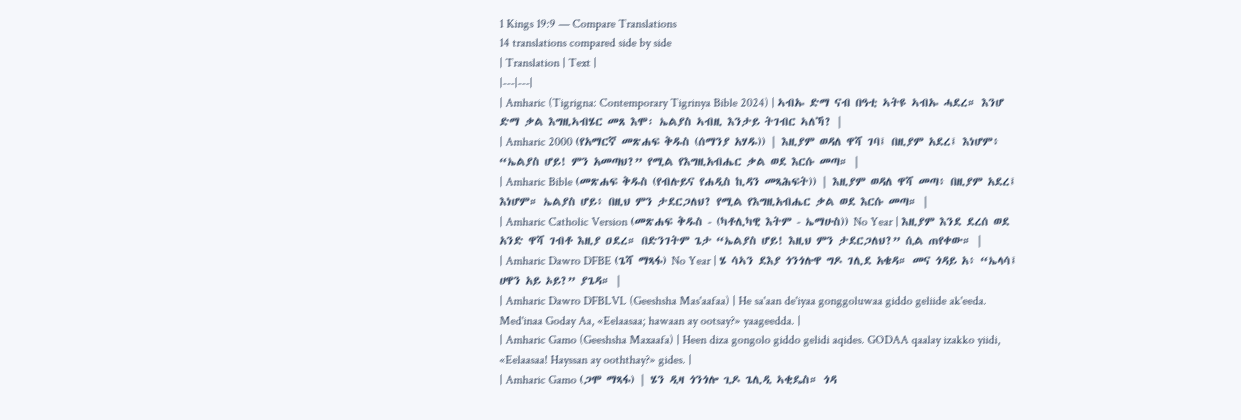1 Kings 19:9 — Compare Translations
14 translations compared side by side
| Translation | Text |
|---|---|
| Amharic (Tigrigna: Contemporary Tigrinya Bible 2024) | ኣብኡ ድማ ናብ በዓቲ ኣትዩ ኣብኡ ሓደረ። እንሆ ድማ ቃል እግዚኣብሄር መጸ እሞ፡ ኤልያስ ኣብዚ እንታይ ትገብር ኣለኻ? |
| Amharic 2000 (የአማርኛ መጽሐፍ ቅዱስ (ሰማንያ አሃዱ)) | እዚያም ወዳለ ዋሻ ገባ፤ በዚያም አደረ፤ እነሆም፥ “ኤልያስ ሆይ! ምን አመጣህ?” የሚል የእግዚአብሔር ቃል ወደ እርሱ መጣ። |
| Amharic Bible (መጽሐፍ ቅዱስ (የብሉይና የሐዲስ ኪዳን መጻሕፍት)) | እዚያም ወዳለ ዋሻ መጣ፥ በዚያም አደረ፤ እነሆም። ኤልያስ ሆይ፥ በዚህ ምን ታደርጋለህ? የሚል የእግዚአብሔር ቃል ወደ እርሱ መጣ። |
| Amharic Catholic Version (መጽሐፍ ቅዱስ - (ካቶሊካዊ እትም - ኤማሁስ)) No Year | እዚያም እንደ ደረሰ ወደ አንድ ዋሻ ገብቶ እዚያ ዐደረ። በድንገትም ጌታ “ኤልያስ ሆይ! እዚህ ምን ታደርጋለህ?” ሲል ጠየቀው። |
| Amharic Dawro DFBE (ጌሻ ማጻፋ) No Year | ሄ ሳኣን ደእያ ጎንጎሉዋ ግዶ ገሊደ አቄዳ። መና ጎዳይ አ፥ “ኤላሳ፤ ሀዋን አይ ኦይ?” ያጌዳ። |
| Amharic Dawro DFBLVL (Geeshsha Mas'aafaa) | He sa'aan de'iyaa gonggoluwaa giddo geliide ak'eeda. Med'inaa Goday Aa, «Eelaasaa; hawaan ay ootsay?» yaageedda. |
| Amharic Gamo (Geeshsha Maxaafa) | Heen diza gongolo giddo gelidi aqides. GODAA qaalay izakko yiidi, «Eelaasaa! Hayssan ay ooththay?» gides. |
| Amharic Gamo (ጋሞ ማጻፋ) | ሄን ዲዛ ጎንጎሎ ጊዶ ጌሊዲ ኣቂዴስ። ጎዳ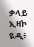ቃላይ ኢዛኮ ዪዲ፥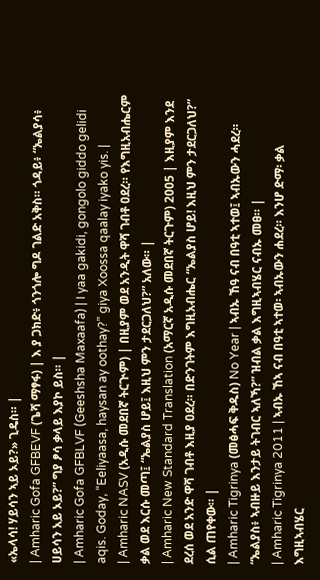«ኤላሳ! ሃይሳን ኣይ ኦይ?» ጊዴስ። |
| Amharic Gofa GFBEVF (ጌሻ ማፃፋ) | እ ያ ጋክድ፥ ጎንጎሎ ግዶ ገልድ አቅስ። ጎዳይ፥ “ኤልያሳ፥ ሀይሳን አይ ኦይ?” ግያ ፆሳ ቃላይ እያኮ ይስ። |
| Amharic Gofa GFBLVF (Geeshsha Maxaafa) | I yaa gakidi, gongolo giddo gelidi aqis. Goday, “Eeliyaasa, haysan ay oothay?” giya Xoossa qaalay iyako yis. |
| Amharic NASV (አዲሱ መደበኛ ትርጒም) | በዚያም ወደ አንዲት ዋሻ ገብቶ ዐደረ። የእግዚአብሔርም ቃል ወደ እርሱ መጣ፤ “ኤልያስ ሆይ፤ እዚህ ምን ታደርጋለህ?” አለው። |
| Amharic New Standard Translation (አማርኛ አዲሱ መደበኛ ትርጉም) 2005 | እዚያም እንደ ደረሰ ወደ አንድ ዋሻ ገብቶ እዚያ ዐደረ። በድንገትም እግዚአብሔር “ኤልያስ ሆይ! እዚህ ምን ታደርጋለህ?” ሲል ጠየቀው። |
| Amharic Tigrinya (መፅሓፍ ቅዱስ) No Year | ኣብኡ ኸዓ ናብ በዓቲ ኣተወ፤ ኣብኡውን ሓደረ። “ኤልያስ፥ ኣብዙይ እንታይ ትገብር ኣለኻ?” ዝብል ቃል እግዚኣብሄር ናብኡ መፀ። |
| Amharic Tigrinya 2011 | ኣብኡ ኸኣ ናብ በዓቲ ኣተወ፡ ኣብኡውን ሐደረ። እንሆ ድማ፡ ቃል እግዚኣብሄር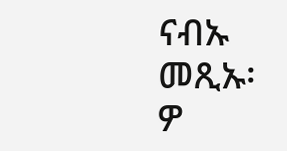ናብኡ መጺኡ፡ ዎ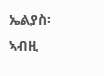ኤልያስ፡ ኣብዚ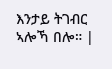እንታይ ትገብር ኣሎኻ በሎ። |